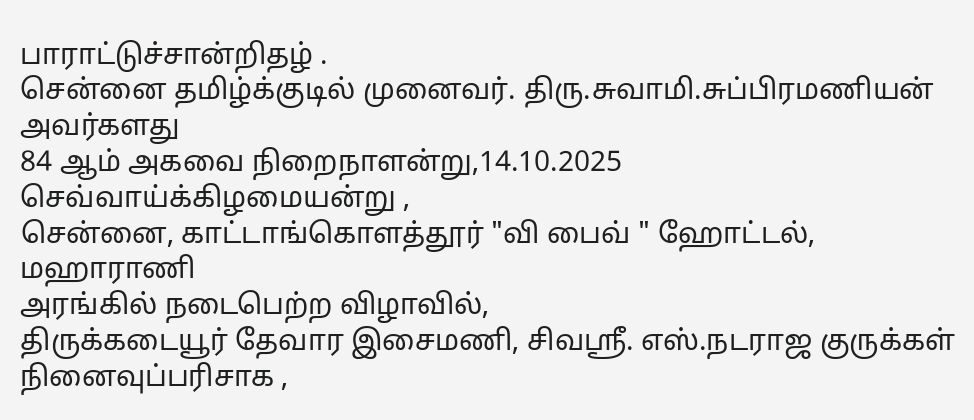பாராட்டுச்சான்றிதழ் .
சென்னை தமிழ்க்குடில் முனைவர். திரு.சுவாமி.சுப்பிரமணியன் அவர்களது
84 ஆம் அகவை நிறைநாளன்று,14.10.2025 செவ்வாய்க்கிழமையன்று ,
சென்னை, காட்டாங்கொளத்தூர் "வி பைவ் " ஹோட்டல், மஹாராணி
அரங்கில் நடைபெற்ற விழாவில்,
திருக்கடையூர் தேவார இசைமணி, சிவஸ்ரீ. எஸ்.நடராஜ குருக்கள்
நினைவுப்பரிசாக ,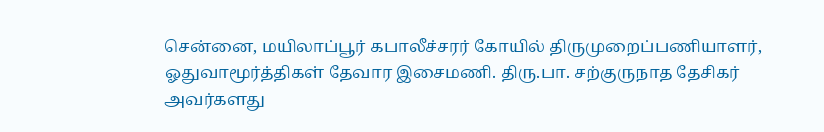சென்னை, மயிலாப்பூர் கபாலீச்சரர் கோயில் திருமுறைப்பணியாளர்,
ஓதுவாமூர்த்திகள் தேவார இசைமணி. திரு.பா. சற்குருநாத தேசிகர்
அவர்களது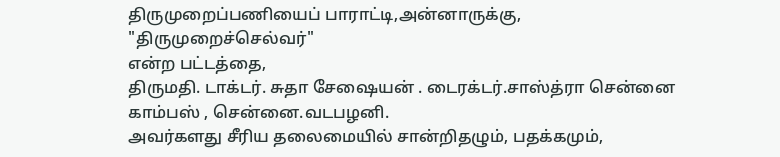திருமுறைப்பணியைப் பாராட்டி,அன்னாருக்கு,
"திருமுறைச்செல்வர்"
என்ற பட்டத்தை,
திருமதி. டாக்டர். சுதா சேஷையன் . டைரக்டர்.சாஸ்த்ரா சென்னை
காம்பஸ் , சென்னை.வடபழனி.
அவர்களது சீரிய தலைமையில் சான்றிதழும், பதக்கமும்,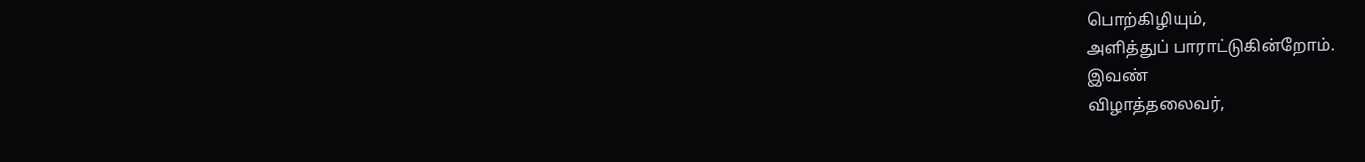பொற்கிழியும்,
அளித்துப் பாராட்டுகின்றோம்.
இவண்
விழாத்தலைவர்,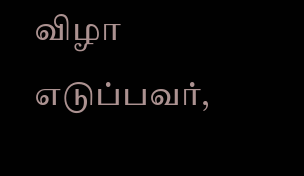விழா எடுப்பவர்,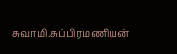சுவாமி.சுப்பிரமணியன்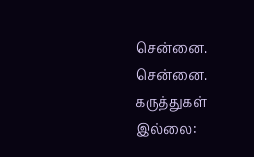சென்னை. சென்னை.
கருத்துகள் இல்லை: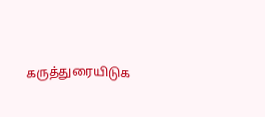கருத்துரையிடுக